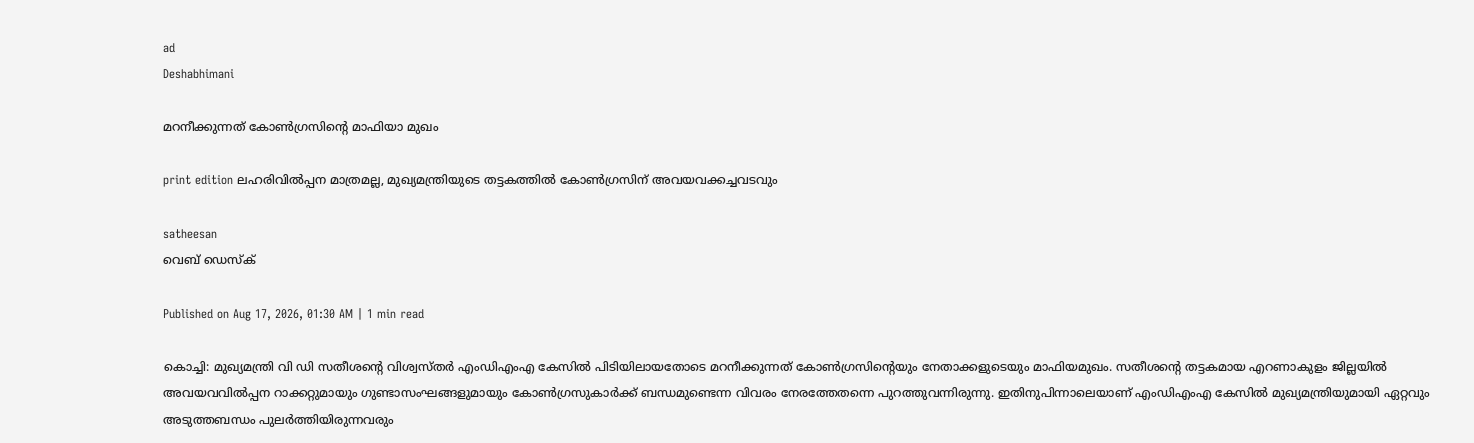ad
Deshabhimani

മറനീക്കുന്നത്‌ കോൺഗ്രസിന്റെ മാഫിയാ മുഖം

print edition ലഹരിവിൽപ്പന മാത്രമല്ല, മുഖ്യമന്ത്രിയുടെ തട്ടകത്തിൽ കോൺഗ്രസിന്‌ അവയവക്കച്ചവടവും

satheesan
വെബ് ഡെസ്ക്

Published on Aug 17, 2026, 01:30 AM | 1 min read

കൊച്ചി: മുഖ്യമന്ത്രി വി ഡി സതീശന്റെ വിശ്വസ്‌തർ എംഡിഎംഎ കേസിൽ പിടിയിലായതോടെ മറനീക്കുന്നത്‌ കോൺഗ്രസിന്റെയും നേതാക്കളുടെയും മാഫിയമുഖം. സതീശന്റെ തട്ടകമായ എറണാകുളം ജില്ലയിൽ അവയവവിൽപ്പന റാക്കറ്റുമായും ഗുണ്ടാസംഘങ്ങളുമായും കോൺഗ്രസുകാർക്ക്‌ ബന്ധമുണ്ടെന്ന വിവരം നേരത്തേതന്നെ പുറത്തുവന്നിരുന്നു. ഇതിനുപിന്നാലെയാണ്‌ എംഡിഎംഎ കേസിൽ മുഖ്യമന്ത്രിയുമായി ഏറ്റവും അടുത്തബന്ധം പുലർത്തിയിരുന്നവരും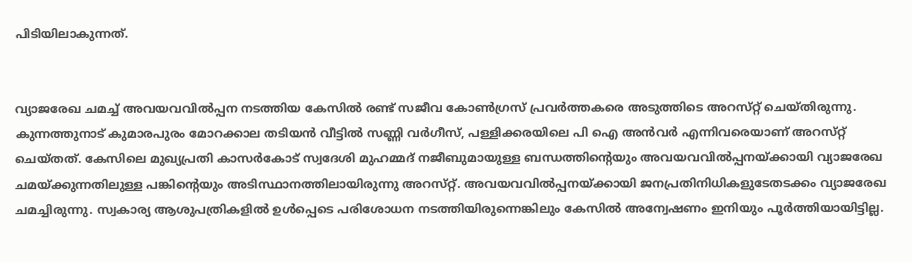പിടിയിലാകുന്നത്‌.


വ്യാജരേഖ ചമച്ച്‌ അവയവവിൽപ്പന നടത്തിയ കേസിൽ രണ്ട്‌ സജീവ കോൺഗ്രസ്‌ പ്രവർത്തകരെ അടുത്തിടെ അറസ്‌റ്റ്‌ ചെയ്‌തിരുന്നു. കുന്നത്തുനാട്‌ കുമാരപുരം മോറക്കാല തടിയൻ വീട്ടിൽ സണ്ണി വർഗീസ്‌, പള്ളിക്കരയിലെ പി ഐ അൻവർ എന്നിവരെയാണ്‌ അറസ്‌റ്റ്‌ ചെയ്‌തത്‌. കേസിലെ മുഖ്യപ്രതി കാസർകോട്‌ സ്വദേശി മുഹമ്മദ്‌ നജീബുമായുള്ള ബന്ധത്തിന്റെയും അവയവവിൽപ്പനയ്‌ക്കായി വ്യാജരേഖ ചമയ്‌ക്കുന്നതിലുള്ള പങ്കിന്റെയും അടിസ്ഥാനത്തിലായിരുന്നു അറസ്‌റ്റ്‌. അവയവവിൽപ്പനയ്‌ക്കായി ജനപ്രതിനിധികളുടേതടക്കം വ്യാജരേഖ ചമച്ചിരുന്നു. സ്വകാര്യ ആശുപത്രികളിൽ ഉൾപ്പെടെ പരിശോധന നടത്തിയിരുന്നെങ്കിലും കേസിൽ അന്വേഷണം ഇനിയും പൂർത്തിയായിട്ടില്ല.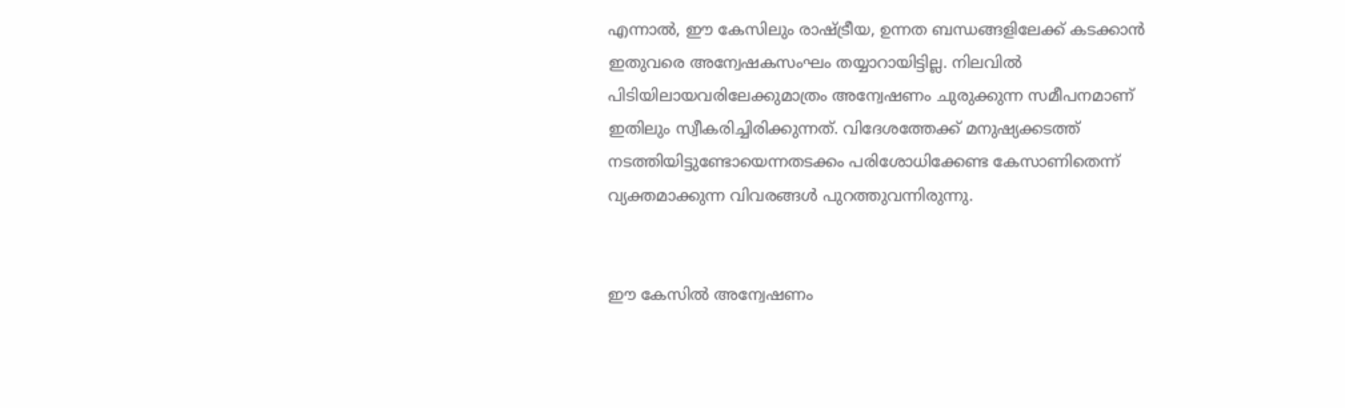എന്നാൽ, ഇ‍ൗ കേസിലും രാഷ്ട്രീയ, ഉന്നത ബന്ധങ്ങളിലേക്ക്‌ കടക്കാൻ ഇതുവരെ അന്വേഷകസംഘം തയ്യാറായിട്ടില്ല. നിലവിൽ പിടിയിലായവരിലേക്കുമാത്രം അന്വേഷണം ചുരുക്കുന്ന സമീപനമാണ്‌ ഇതിലും സ്വീകരിച്ചിരിക്കുന്നത്‌. വിദേശത്തേക്ക്‌ മനുഷ്യക്കടത്ത്‌ നടത്തിയിട്ടുണ്ടോയെന്നതടക്കം പരിശോധിക്കേണ്ട കേസാണിതെന്ന്‌ വ്യക്തമാക്കുന്ന വിവരങ്ങൾ പുറത്തുവന്നിരുന്നു.


ഇ‍ൗ കേസിൽ അന്വേഷണം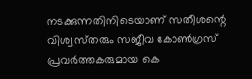നടക്കുന്നതിനിടെയാണ്‌ സതീശന്റെ വിശ്വസ്‌തരും സജീവ കോൺഗ്രസ്‌ പ്രവർത്തകരുമായ കെ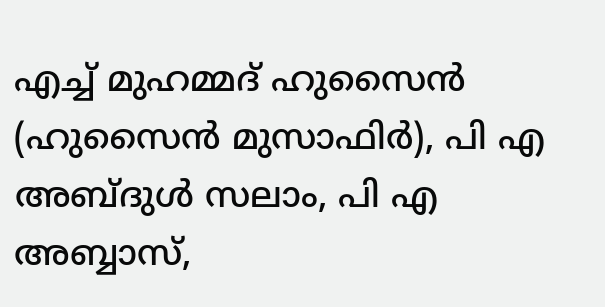എച്ച്‌ മുഹമ്മദ്‌ ഹുസൈൻ (ഹുസൈൻ മുസാഫിർ), പി എ അബ്ദുൾ സലാം, പി എ അബ്ബാസ്‌,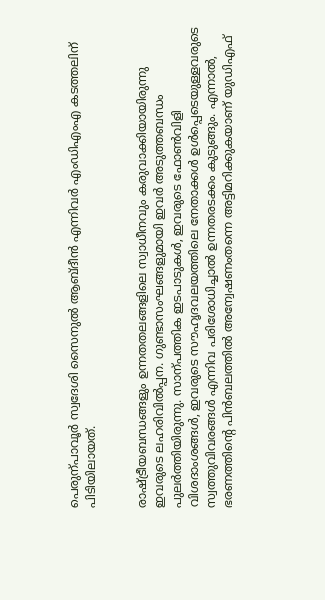പെരുന്പാവൂർ സ്വദേശി സൈനുൽ ആബ്‌ദീൻ എന്നിവർ എംഡിഎംഎ കടത്തലിന്‌ പിടിയിലായത്‌.


രാഷ്ട്രീയബന്ധങ്ങളും ഉന്നതതലങ്ങളിലെ സ്വാധീനവും കരുവാക്കിയായിരുന്നു ഇവരുടെ ലഹരിവിൽപ്പന. ഗുണ്ടാസംഘങ്ങളുമായി ഇവർ അടുത്തബന്ധം പുലർത്തിയിരുന്നു. സാന്പത്തിക ഇടപാടുകൾ, ഇവരുടെ ഫോൺവിളി വിശദാംശങ്ങൾ, ഇവരുടെ സ‍ൗഹൃദവലയത്തിലെ നേതാക്കൾ ഉൾപ്പെടെയുള്ളവരുടെ സ്വത്തുവിവരങ്ങൾ എന്നിവ പരിശോധിച്ചാൽ ഉന്നതരടക്കം കുടുങ്ങും. എന്നാൽ, ഭരണത്തിന്റെ പിൻബലത്തിൽ അന്വേഷണംതന്നെ അട്ടിമറിക്കുകയാണ്‌ യുഡിഎഫ്‌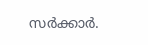സർക്കാർ.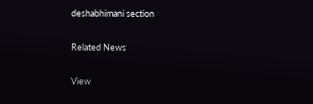deshabhimani section

Related News

View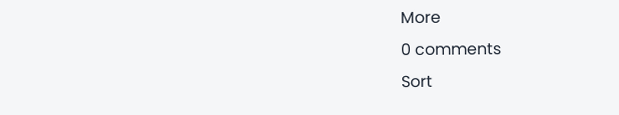More
0 comments
Sort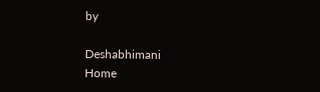by

Deshabhimani
Home